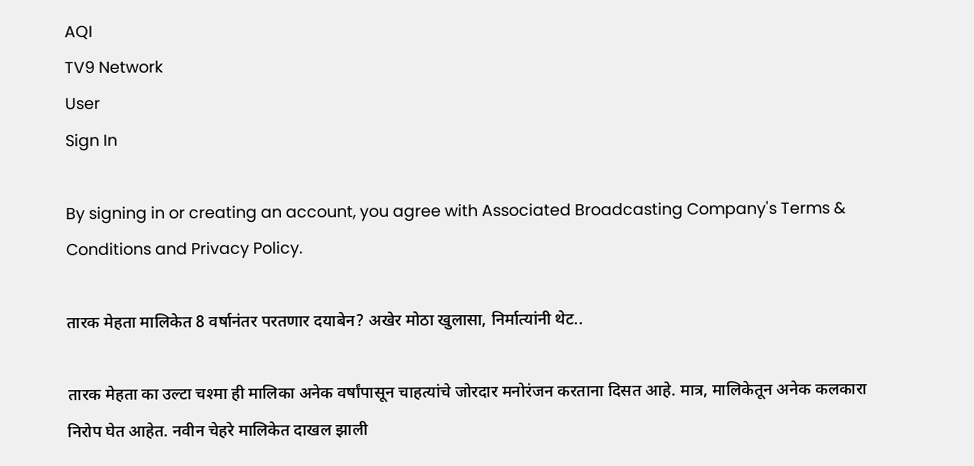AQI
TV9 Network
User
Sign In

By signing in or creating an account, you agree with Associated Broadcasting Company's Terms & Conditions and Privacy Policy.

तारक मेहता मालिकेत 8 वर्षानंतर परतणार दयाबेन? अखेर मोठा खुलासा, निर्मात्यांनी थेट..

तारक मेहता का उल्टा चश्मा ही मालिका अनेक वर्षांपासून चाहत्यांचे जोरदार मनोरंजन करताना दिसत आहे. मात्र, मालिकेतून अनेक कलकारा निरोप घेत आहेत. नवीन चेहरे मालिकेत दाखल झाली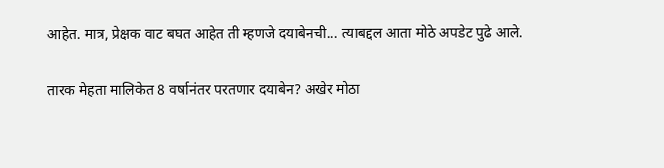आहेत. मात्र, प्रेक्षक वाट बघत आहेत ती म्हणजे दयाबेनची... त्याबद्दल आता मोठे अपडेट पुढे आले.

तारक मेहता मालिकेत 8 वर्षानंतर परतणार दयाबेन? अखेर मोठा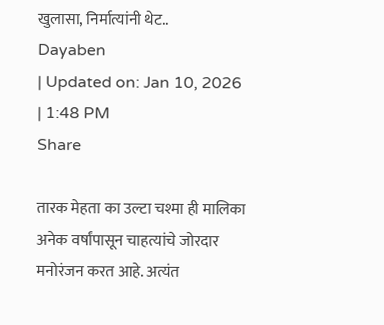खुलासा, निर्मात्यांनी थेट..
Dayaben
| Updated on: Jan 10, 2026 | 1:48 PM
Share

तारक मेहता का उल्टा चश्मा ही मालिका अनेक वर्षांपासून चाहत्यांचे जोरदार मनोरंजन करत आहे. अत्यंत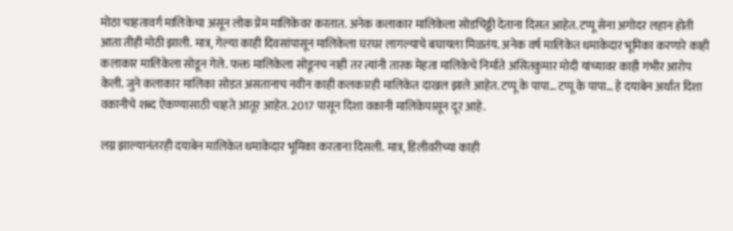मोठा चाहतावर्ग मालिकेचा असून लोक प्रेम मालिकेवर करतात. अनेक कलाकार मालिकेला सोडचिठ्ठी देताना दिसत आहेत. टप्पू सेना अगोदर लहान होती आता तीही मोठी झाली. मात्र, गेल्या काही दिवसांपासून मालिकेला घरघर लागल्याचे बघायला मिळतंय. अनेक वर्ष मालिकेत धमाकेदार भूमिका करणारे काही कलाकार मालिकेला सोडून गेले. फक्त मालिकेला सोडूनच नाही तर त्यांनी तारक मेहता मालिकेचे निर्माते असितकुमार मोदी यांच्यावर काही गंभीर आरोप केली. जुने कलाकार मालिका सोडत असतानाच नवीन काही कलकारही मालिकेत दाखल झाले आहेत. टप्पू के पापा… टप्पू के पापा… हे दयाबेन अर्थात दिशा वकानीचे शब्द ऐकण्यासाठी चाहते आतूर आहेत. 2017 पासून दिशा वकानी मालिकेपासून दूर आहे.

लग्न झाल्यानंतरही दयाबेन मालिकेत धमाकेदार भूमिका करताना दिसली. मात्र, डिलीवरीच्या काही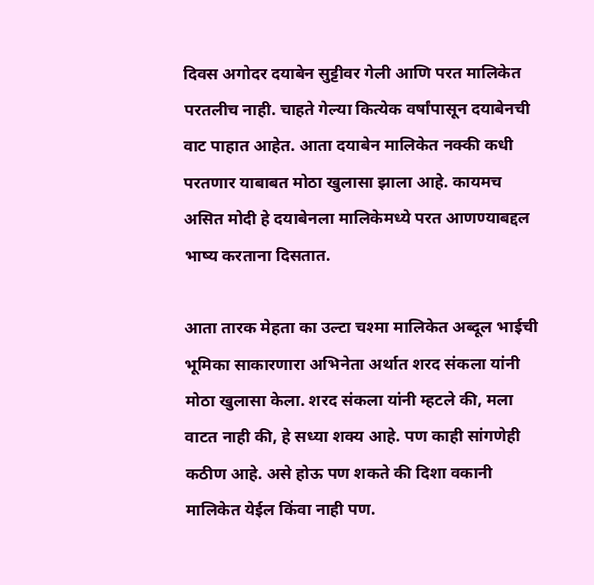दिवस अगोदर दयाबेन सुट्टीवर गेली आणि परत मालिकेत परतलीच नाही. चाहते गेल्या कित्येक वर्षांपासून दयाबेनची वाट पाहात आहेत. आता दयाबेन मालिकेत नक्की कधी परतणार याबाबत मोठा खुलासा झाला आहे. कायमच असित मोदी हे दयाबेनला मालिकेमध्ये परत आणण्याबद्दल भाष्य करताना दिसतात.

आता तारक मेहता का उल्टा चश्मा मालिकेत अब्दूल भाईची भूमिका साकारणारा अभिनेता अर्थात शरद संकला यांनी मोठा खुलासा केला. शरद संकला यांनी म्हटले की, मला वाटत नाही की, हे सध्या शक्य आहे. पण काही सांगणेही कठीण आहे. असे होऊ पण शकते की दिशा वकानी मालिकेत येईल किंवा नाही पण.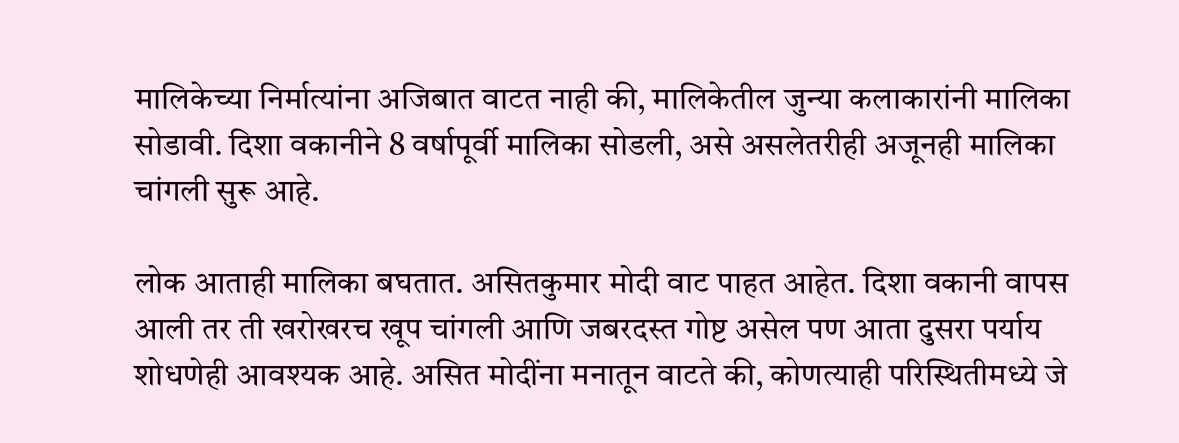मालिकेच्या निर्मात्यांना अजिबात वाटत नाही की, मालिकेतील जुन्या कलाकारांनी मालिका सोडावी. दिशा वकानीने 8 वर्षापूर्वी मालिका सोडली, असे असलेतरीही अजूनही मालिका चांगली सुरू आहे.

लोक आताही मालिका बघतात. असितकुमार मोदी वाट पाहत आहेत. दिशा वकानी वापस आली तर ती खरोखरच खूप चांगली आणि जबरदस्त गोष्ट असेल पण आता दुसरा पर्याय शोधणेही आवश्यक आहे. असित मोदींना मनातून वाटते की, कोणत्याही परिस्थितीमध्ये जे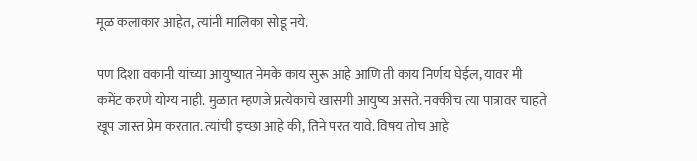मूळ कलाकार आहेत, त्यांनी मालिका सोडू नये.

पण दिशा वकानी यांच्या आयुष्यात नेमके काय सुरू आहे आणि ती काय निर्णय घेईल, यावर मी कमेंट करणे योग्य नाही. मुळात म्हणजे प्रत्येकाचे खासगी आयुष्य असते. नक्कीच त्या पात्रावर चाहते खूप जास्त प्रेम करतात. त्यांची इच्छा आहे की, तिने परत यावे. विषय तोच आहे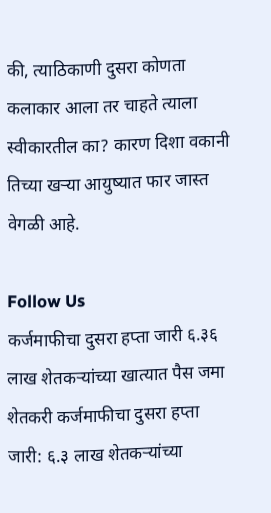की, त्याठिकाणी दुसरा कोणता कलाकार आला तर चाहते त्याला स्वीकारतील का? कारण दिशा वकानी तिच्या खऱ्या आयुष्यात फार जास्त वेगळी आहे.

Follow Us
कर्जमाफीचा दुसरा हप्ता जारी ६.३६ लाख शेतकऱ्यांच्या खात्यात पैस जमा
शेतकरी कर्जमाफीचा दुसरा हप्ता जारी: ६.३ लाख शेतकऱ्यांच्या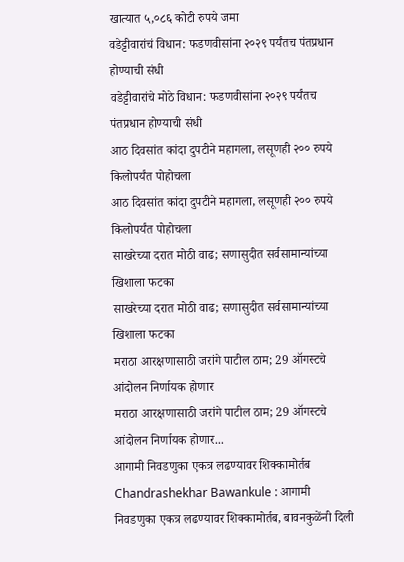खात्यात ५,०८६ कोटी रुपये जमा
वडेट्टीवारांचं विधान: फडणवीसांना २०२९ पर्यंतच पंतप्रधान होण्याची संधी
वडेट्टीवारांचे मोठे विधान: फडणवीसांना २०२९ पर्यंतच पंतप्रधान होण्याची संधी
आठ दिवसांत कांदा दुपटीने महागला, लसूणही २०० रुपये किलोपर्यंत पोहोचला
आठ दिवसांत कांदा दुपटीने महागला, लसूणही २०० रुपये किलोपर्यंत पोहोचला
साखरेच्या दरात मोठी वाढ; सणासुदीत सर्वसामान्यांच्या खिशाला फटका
साखरेच्या दरात मोठी वाढ; सणासुदीत सर्वसामान्यांच्या खिशाला फटका
मराठा आरक्षणासाठी जरांगे पाटील ठाम; 29 ऑगस्टचे आंदोलन निर्णायक होणार
मराठा आरक्षणासाठी जरांगे पाटील ठाम; 29 ऑगस्टचे आंदोलन निर्णायक होणार...
आगामी निवडणुका एकत्र लढण्यावर शिक्कामोर्तब
Chandrashekhar Bawankule : आगामी निवडणुका एकत्र लढण्यावर शिक्कामोर्तब, बावनकुळेंनी दिली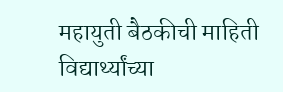महायुती बैठकीची माहिती
विद्यार्थ्यांच्या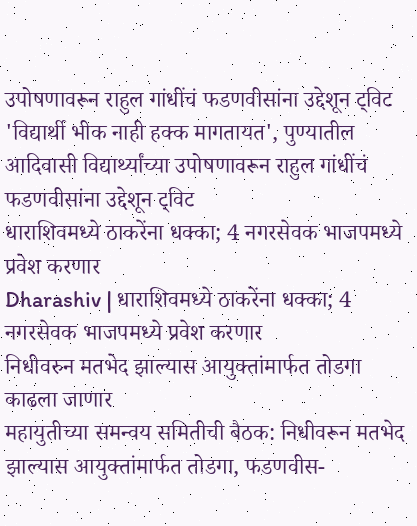उपोषणावरून राहुल गांधींचं फडणवीसांना उद्देशून ट्विट
'विद्यार्थी भीक नाही हक्क मागतायत', पुण्यातील आदिवासी विद्यार्थ्यांच्या उपोषणावरून राहुल गांधींचं फडणवीसांना उद्देशून ट्विट
धाराशिवमध्ये ठाकरेंना धक्का; 4 नगरसेवक भाजपमध्ये प्रवेश करणार
Dharashiv | धाराशिवमध्ये ठाकरेंना धक्का; 4 नगरसेवक भाजपमध्ये प्रवेश करणार
निधीवरुन मतभेद झाल्यास आयुक्तांमार्फत तोडगा काढला जाणार
महायुतीच्या समन्वय समितीची बैठक: निधीवरून मतभेद झाल्यास आयुक्तांमार्फत तोडगा, फडणवीस-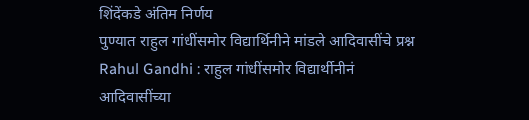शिंदेंकडे अंतिम निर्णय
पुण्यात राहुल गांधींसमोर विद्यार्थिनीने मांडले आदिवासींचे प्रश्न
Rahul Gandhi : राहुल गांधींसमोर विद्यार्थीनीनं आदिवासींच्या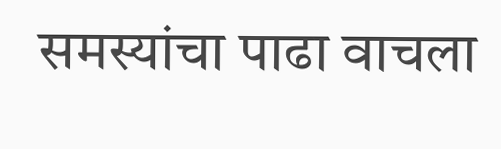समस्यांचा पाढा वाचला